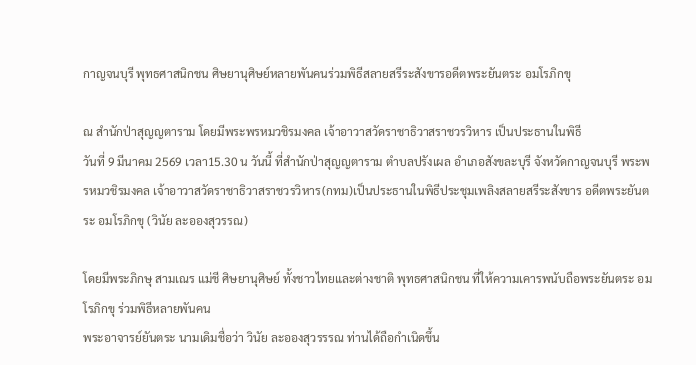กาญจนบุรี พุทธศาสนิกชน ศิษยานุศิษย์หลายพันคนร่วมพิธีสลายสรีระสังขารอดีตพระยันตระ อมโรภิกขุ

ณ สำนักป่าสุญญตาราม โดยมีพระพรหมวชิรมงคล เจ้าอาวาสวัดราชาธิวาสราชวรวิหาร เป็นประธานในพิธี
วันที่ 9 มีนาคม 2569 เวลา15.30 น วันนี้ ที่สำนักป่าสุญญตาราม ตำบลปรังเผล อำเภอสังขละบุรี จังหวัดกาญจนบุรี พระพรหมวชิรมงคล เจ้าอาวาสวัดราชาธิวาสราชวรวิหาร(กทม)เป็นประธานในพิธีประชุมเพลิงสลายสรีระสังขาร อดีตพระยันตระ อมโรภิกขุ (วินัย ละอองสุวรรณ)

โดยมีพระภิกษุ สามเณร แม่ชี ศิษยานุศิษย์ ทั้งชาวไทยและต่างชาติ พุทธศาสนิกชน ที่ให้ความเคารพนับถือพระยันตระ อมโรภิกขุ ร่วมพิธีหลายพันคน
พระอาจารย์ยันตระ นามเดิมชื่อว่า วินัย ละอองสุวรรรณ ท่านได้ถือกำเนิดขึ้น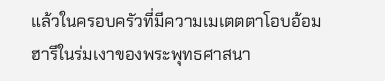แล้วในครอบครัวที่มีความเมเตตตาโอบอ้อมฮารีในร่มเงาของพระพุทธศาสนา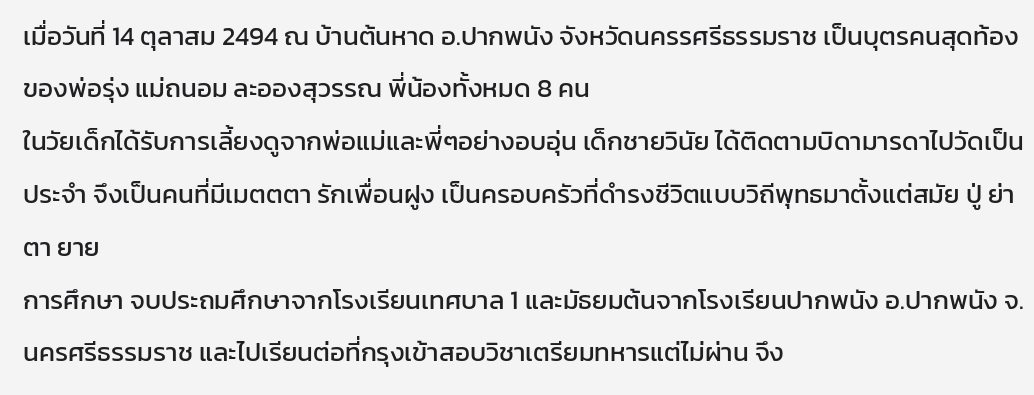เมื่อวันที่ 14 ตุลาสม 2494 ณ บ้านต้นหาด อ.ปากพนัง จังหวัดนครรศรีธรรมราช เป็นบุตรคนสุดท้อง ของพ่อรุ่ง แม่ถนอม ละอองสุวรรณ พี่น้องทั้งหมด 8 คน
ในวัยเด็กได้รับการเลี้ยงดูจากพ่อแม่และพี่ๆอย่างอบอุ่น เด็กชายวินัย ได้ติดตามบิดามารดาไปวัดเป็นประจำ จึงเป็นคนที่มีเมตตตา รักเพื่อนฝูง เป็นครอบครัวที่ดำรงชีวิตแบบวิถีพุทธมาตั้งแต่สมัย ปู่ ย่า ตา ยาย
การศึกษา จบประถมศึกษาจากโรงเรียนเทศบาล 1 และมัธยมต้นจากโรงเรียนปากพนัง อ.ปากพนัง จ.นครศรีธรรมราช และไปเรียนต่อที่กรุงเข้าสอบวิชาเตรียมทหารแต่ไม่ผ่าน จึง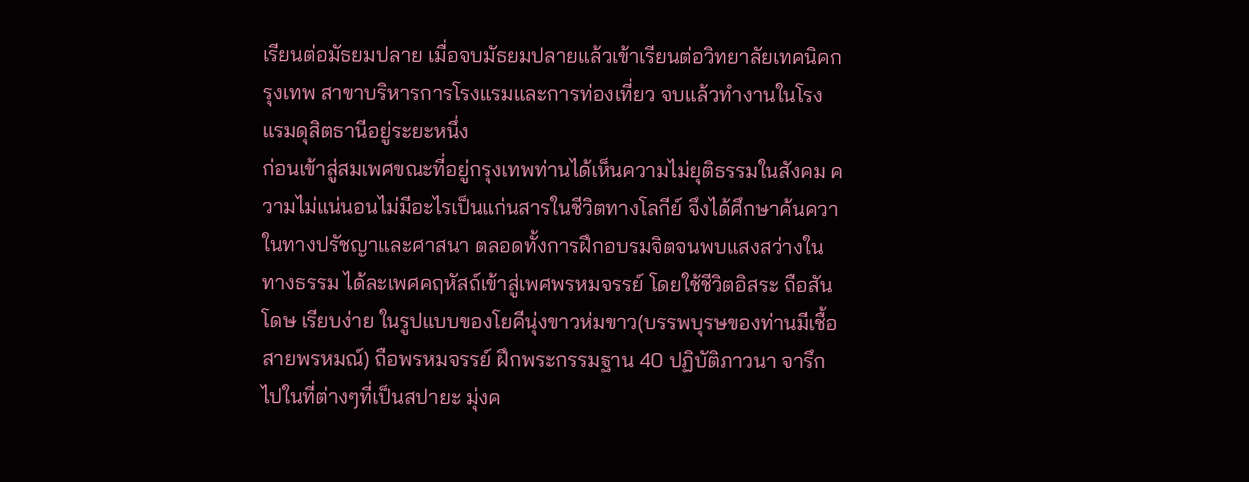เรียนต่อมัธยมปลาย เมื่อจบมัธยมปลายแล้วเข้าเรียนต่อวิทยาลัยเทคนิคกรุงเทพ สาขาบริหารการโรงแรมและการท่องเที่ยว จบแล้วทำงานในโรงแรมดุสิตธานีอยู่ระยะหนึ่ง
ก่อนเข้าสู่สมเพศขณะที่อยู่กรุงเทพท่านได้เห็นความไม่ยุติธรรมในสังคม ความไม่แน่นอนไม่มีอะไรเป็นแก่นสารในชีวิตทางโลกีย์ จึงได้ศึกษาค้นควาในทางปรัชญาและศาสนา ตลอดทั้งการฝึกอบรมจิตจนพบแสงสว่างในทางธรรม ได้ละเพศคฤหัสถ์เข้าสู่เพศพรหมจรรย์ โดยใช้ชีวิตอิสระ ถือสันโดษ เรียบง่าย ในรูปแบบของโยคีนุ่งขาวห่มขาว(บรรพบุรษของท่านมีเชื้อสายพรหมณ์) ถือพรหมจรรย์ ฝึกพระกรรมฐาน 40 ปฏิบัติภาวนา จารึกไปในที่ต่างๆที่เป็นสปายะ มุ่งค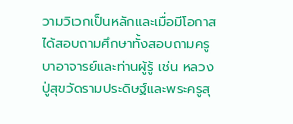วามวิเวกเป็นหลักและเมื่อมีโอกาสได้สอบถามศึกษาทั้งสอบถามครูบาอาจารย์และท่านผู้รู้ เช่น หลวงปู่สุขวัดรามประดิษฐ์และพระครูสุ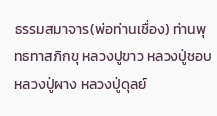ธรรมสมาจาร(พ่อท่านเชื่อง) ท่านพุทธทาสภิกขุ หลวงปูขาว หลวงปู่ชอบ หลวงปู่ผาง หลวงปู่ดุลย์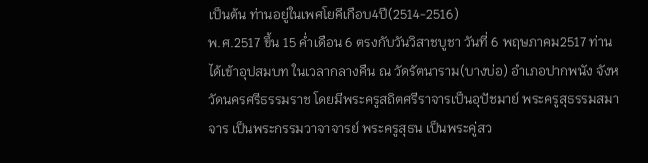เป็นต้น ท่านอยู่ในเพศโยคีเกือบ4ปี(2514-2516)
พ.ศ.2517 ขึ้น 15 ค่ำเดือน 6 ตรงกับวันวิสาชบูชา วันที่ 6 พฤษภาคม2517 ท่านได้เข้าอุปสมบท ในเวลากลางคืน ณ วัดรัตนาราม(บางบ่อ) อำเภอปากพนัง จังหวัดนครศรีธรรมราช โดยมีพระครูสถิตศรีราจารเป็นอุปัชมาย์ พระครูสุธรรมสมาจาร เป็นพระกรรมวาจาจารย์ พระครูสุธน เป็นพระคู่สว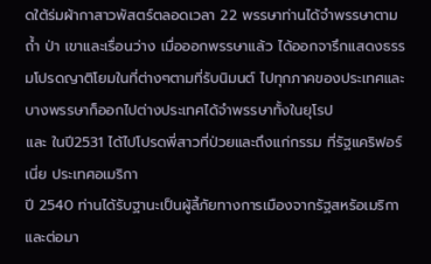ดใต้ร่มผ้ากาสาวพัสตร์ตลอดเวลา 22 พรรษาท่านได้จำพรรษาตามถ้ำ ป่า เขาและเรื่อนว่าง เมื่อออกพรรษาแล้ว ได้ออกจารึกแสดงธรรมโปรดญาติโยมในที่ต่างๆตามที่รับนิมนต์ ไปทุกภาคของประเทศและบางพรรษาก็ออกไปต่างประเทศได้จำพรรษาทั้งในยุโรป
และ ในปี2531 ได้ไปโปรดพี่สาวที่ป่วยและถึงแก่กรรม ที่รัฐแคริฟอร์เนี่ย ประเทศอเมริกา
ปี 2540 ท่านได้รับฐานะเป็นผู้ลี้ภัยทางการเมืองจากรัฐสหรัอเมริกา และต่อมา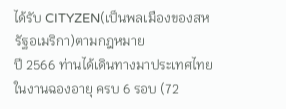ได้รับ CITYZEN(เป็นพลเมืองของสหรัฐอเมริกา)ตามกฎหมาย
ปี 2566 ท่านได้เดินทางมาประเทศไทย ในงานฉองอายุ ครบ 6 รอบ (72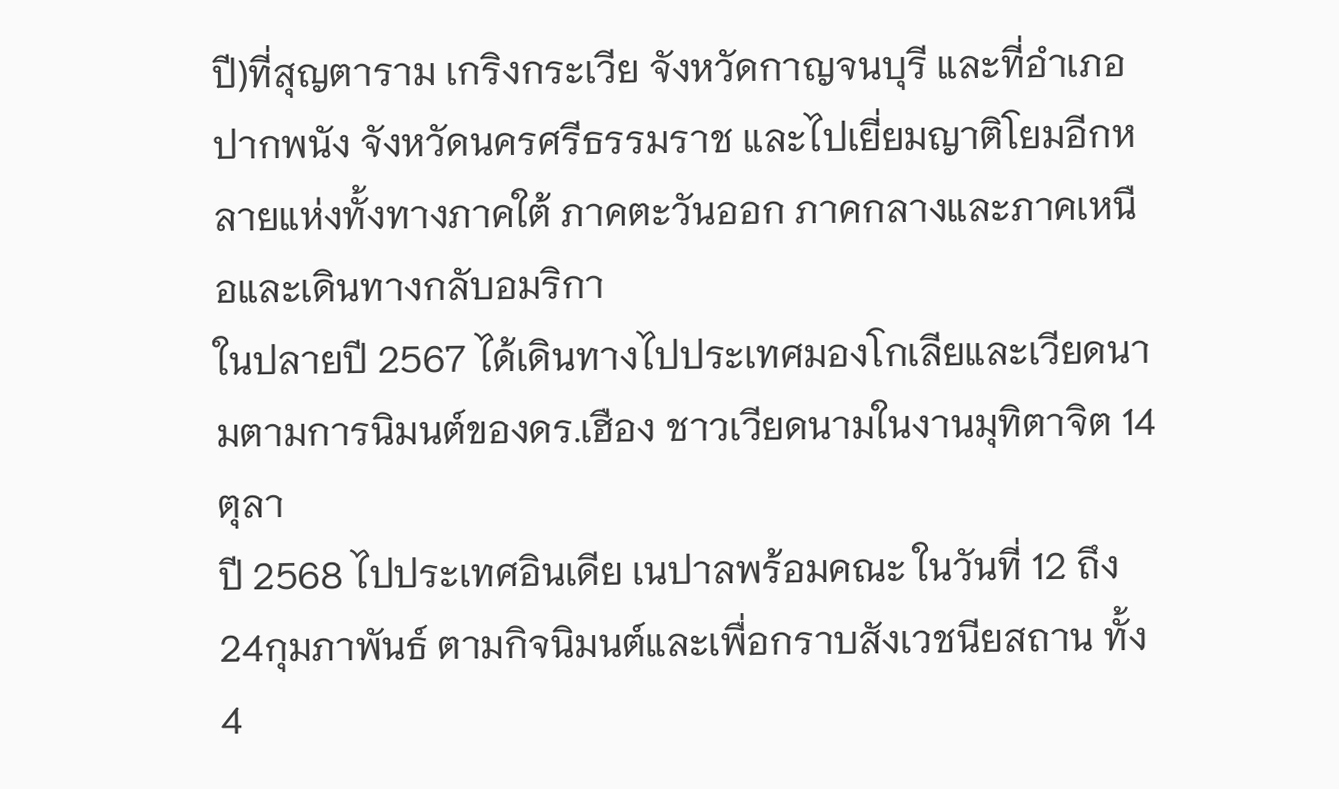ปี)ที่สุญตาราม เกริงกระเวีย จังหวัดกาญจนบุรี และที่อำเภอปากพนัง จังหวัดนครศรีธรรมราช และไปเยี่ยมญาติโยมอีกหลายแห่งทั้งทางภาคใต้ ภาคตะวันออก ภาคกลางและภาคเหนือและเดินทางกลับอมริกา
ในปลายปี 2567 ได้เดินทางไปประเทศมองโกเลียและเวียดนามตามการนิมนต์ของดร.เฮือง ชาวเวียดนามในงานมุทิตาจิต 14 ตุลา
ปี 2568 ไปประเทศอินเดีย เนปาลพร้อมคณะ ในวันที่ 12 ถึง 24กุมภาพันธ์ ตามกิจนิมนต์และเพื่อกราบสังเวชนียสถาน ทั้ง 4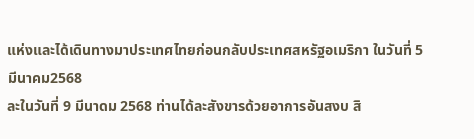แห่งและได้เดินทางมาประเทศไทยก่อนกลับประเทศสหรัฐอเมริกา ในวันที่ 5 มีนาคม2568
ละในวันที่ 9 มีนาดม 2568 ท่านได้ละสังขารด้วยอาการอันสงบ สิ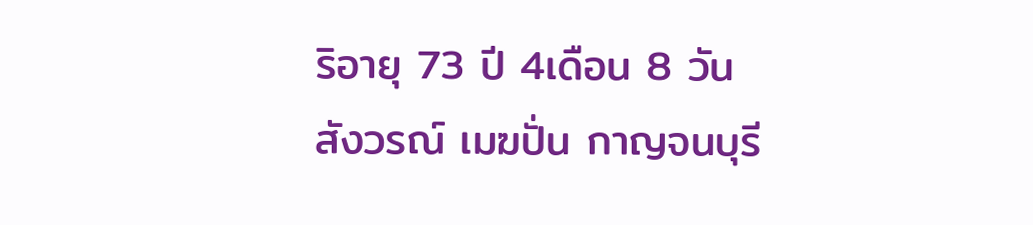ริอายุ 73 ปี 4เดือน 8 วัน
สังวรณ์ เมฆปั่น กาญจนบุรี